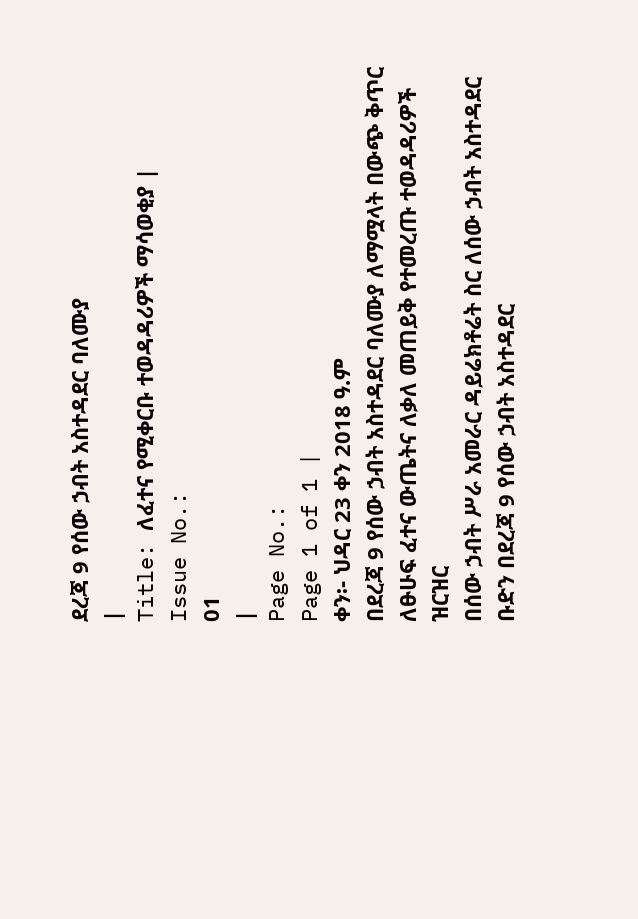ደረጃ 9 የሰው ኃብት አስተዳደር ባለሙያ
|
Title: ለፈተና የሚቀርቡ ተወዳዳሪዎች ማሳወቂያ |
Issue No.:
01
|
Page No.:
Page 1 of 1 |
ቀን፡- ህዳር 23 ቀን 2018 ዓ.ም
በደረጃ 9 የሰው ኃብት አስተዳደር ባለሙያ ለማሟላት በውጭ ቅጥር ለፁሁፍ ፈተና ውጤትና ለቃለ መጠይቅ የተመረጡ ተወዳዳሪዎች ዝርዝር
በሰው ኃብት ሥራ አመራር ዳይሬክቶሬት ስር ለሰው ኃብት አስተዳደር ቡድን በደረጃ 9 የሰው ኃብት አስተዳደር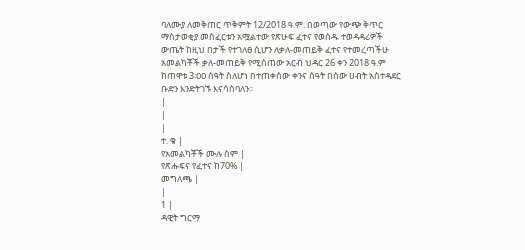ባለሙያ ለመቅጠር ጥቅምት 12/2018 ዓ.ም. በወጣው የውጭ ቅጥር ማስታወቂያ መስፈርቱን አሟልተው የጽሁፍ ፈተና የወሰዱ ተወዳዳሪዎች ውጤት ከዚህ በታች የተገለፀ ሲሆን ለቃለ-መጠይቅ ፈተና የተመረጣችሁ አመልካቾች ቃለ-መጠይቅ የሚሰጠው አርብ ህዳር 26 ቀን 2018 ዓ.ም ከጠዋቱ 3፡ዐዐ ሰዓት ስለሆነ በተጠቀሰው ቀንና ሰዓት በሰው ሀብት አስተዳደር ቡድን እንድትገኙ እናሳስባለን፡፡
|
|
|
ተ. ቁ |
የአመልካቾች ሙሉ ስም |
የጽሑፍና የፈተና ከ70% |
መግለጫ |
|
1 |
ዳዊት ግርማ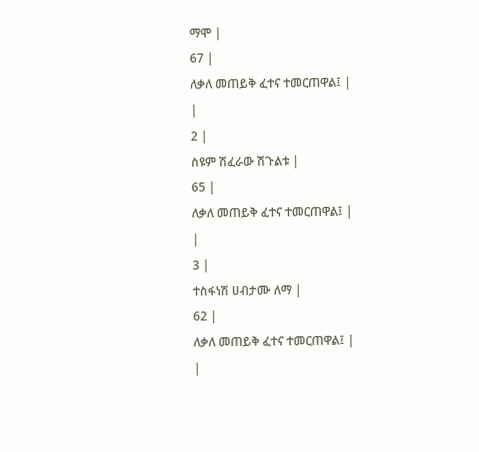ማሞ |
67 |
ለቃለ መጠይቅ ፈተና ተመርጠዋል፤ |
|
2 |
ስዩም ሽፈራው ሽጉልቱ |
65 |
ለቃለ መጠይቅ ፈተና ተመርጠዋል፤ |
|
3 |
ተስፋነሽ ሀብታሙ ለማ |
62 |
ለቃለ መጠይቅ ፈተና ተመርጠዋል፤ |
|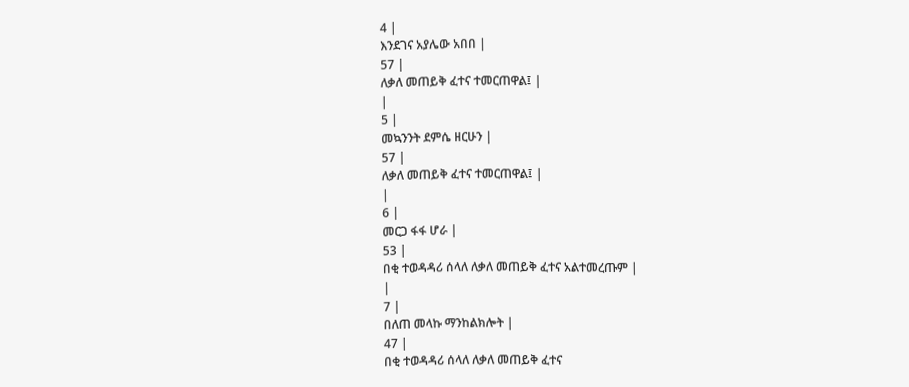4 |
እንደገና አያሌው አበበ |
57 |
ለቃለ መጠይቅ ፈተና ተመርጠዋል፤ |
|
5 |
መኳንንት ደምሴ ዘርሁን |
57 |
ለቃለ መጠይቅ ፈተና ተመርጠዋል፤ |
|
6 |
መርጋ ፋፋ ሆራ |
53 |
በቂ ተወዳዳሪ ሰላለ ለቃለ መጠይቅ ፈተና አልተመረጡም |
|
7 |
በለጠ መላኩ ማንከልክሎት |
47 |
በቂ ተወዳዳሪ ሰላለ ለቃለ መጠይቅ ፈተና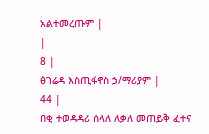አልተመረጡም |
|
8 |
ፅገሬዳ እስጢፋኖስ ኃ/ማሪያም |
44 |
በቂ ተወዳዳሪ ሰላለ ለቃለ መጠይቅ ፈተና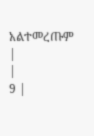አልተመረጡም |
|
9 |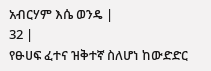አብርሃም እሴ ወንዴ |
32 |
የፁሀፍ ፈተና ዝቅተኛ ስለሆነ ከውድድር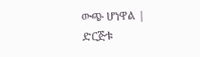ውጭ ሆነዋል |
ድርጅቱ